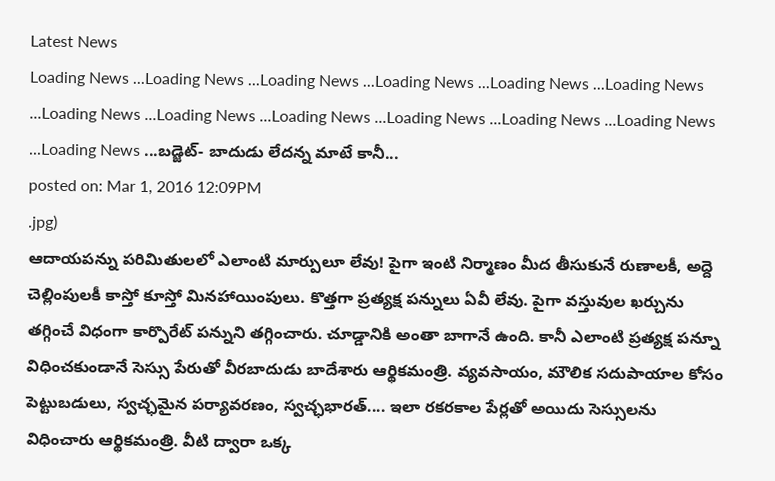Latest News
Loading News ...Loading News ...Loading News ...Loading News ...Loading News ...Loading News ...Loading News ...Loading News ...Loading News ...Loading News ...Loading News ...Loading News ...Loading News ...బడ్జెట్- బాదుడు లేదన్న మాటే కానీ...
posted on: Mar 1, 2016 12:09PM
.jpg)
ఆదాయపన్ను పరిమితులలో ఎలాంటి మార్పులూ లేవు! పైగా ఇంటి నిర్మాణం మీద తీసుకునే రుణాలకీ, అద్దె చెల్లింపులకీ కాస్తో కూస్తో మినహాయింపులు. కొత్తగా ప్రత్యక్ష పన్నులు ఏవీ లేవు. పైగా వస్తువుల ఖర్చును తగ్గించే విధంగా కార్పొరేట్ పన్నుని తగ్గించారు. చూడ్డానికి అంతా బాగానే ఉంది. కానీ ఎలాంటి ప్రత్యక్ష పన్నూ విధించకుండానే సెస్సు పేరుతో వీరబాదుడు బాదేశారు ఆర్థికమంత్రి. వ్యవసాయం, మౌలిక సదుపాయాల కోసం పెట్టుబడులు, స్వచ్ఛమైన పర్యావరణం, స్వచ్ఛభారత్.... ఇలా రకరకాల పేర్లతో అయిదు సెస్సులను విధించారు ఆర్థికమంత్రి. వీటి ద్వారా ఒక్క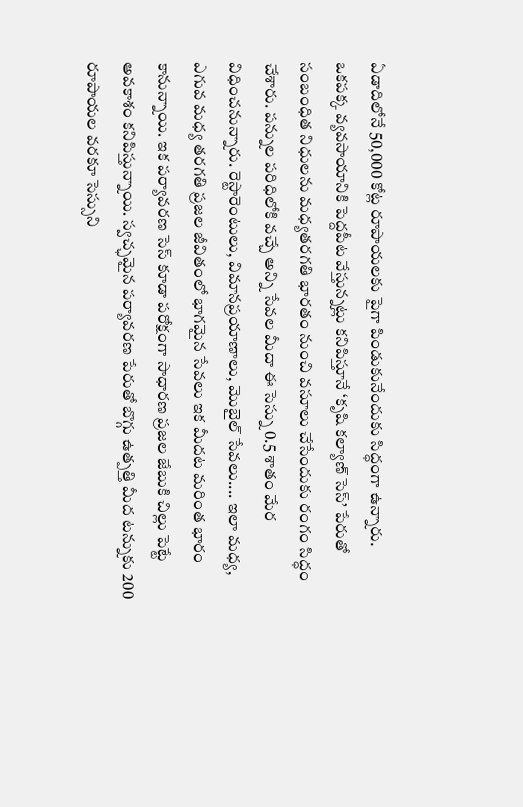ఏడాదిలోనే 50,000 కోట్ల రూపాయలకు పైగా పిండుకునేందుకు సిద్ధంగా ఉన్నారు.
ఒకపక్క వ్యవసాయానికి పెద్దపీట వేస్తున్నట్లు కనిపిస్తూనే ‘కృషి కల్యాణ్ సెస్’ పేరుతో సంబంధిత నిధులను మధ్యతరగతి భారతం నుంచి వసూలు చేసేందుకు రంగం సిద్ధం చేశారు. పన్నుల పరిధిలోకి వచ్చే అన్ని సేవల మీదా ఈ సెస్ను 0.5 శాతం మేర విధించనున్నారు. రెస్టారెంటులు, విమానప్రయాణాలు, మొబైల్ సేవలు.... ఇలా మధ్య, ఎగువ మధ్య తరగతి ప్రజల జీవితంలో భాగమైన సేవలు ఇక మీదట మరింత భారం కానున్నాయి. ఇక పర్యావరణ సెస్ కూడా పరోక్షంగా సాధారణ ప్రజల జేబుకి చిల్లు పెట్టే అవకాశం కనిపిస్తున్నాయి. స్వచ్ఛమైన పర్యావరణ పేరుతో బొగ్గు ఉత్పత్తి మీద టన్నుకు 200 రూపాయల వరకూ సెస్సుని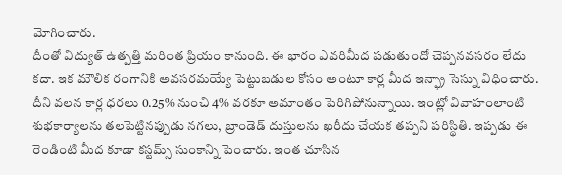మోగించారు.
దీంతో విద్యుత్ ఉత్పత్తి మరింత ప్రియం కానుంది. ఈ భారం ఎవరిమీద పడుతుందో చెప్పనవసరం లేదు కదా. ఇక మౌలిక రంగానికి అవసరమయ్యే పెట్టుబడుల కోసం అంటూ కార్ల మీద ఇన్ఫ్రా సెస్ను విధించారు. దీని వలన కార్ల ధరలు 0.25% నుంచి 4% వరకూ అమాంతం పెరిగిపోనున్నాయి. ఇంట్లో వివాహంలాంటి శుభకార్యాలను తలపెట్టినప్పుడు నగలు, బ్రాండెడ్ దుస్తులను ఖరీదు చేయక తప్పని పరిస్థితి. ఇప్పడు ఈ రెండింటి మీద కూడా కస్టమ్స్ సుంకాన్ని పెంచారు. ఇంత చూసిన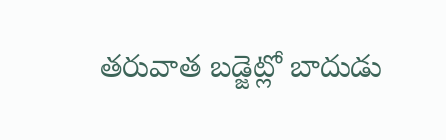తరువాత బడ్జెట్లో బాదుడు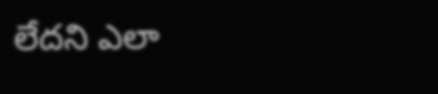లేదని ఎలా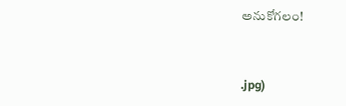అనుకోగలం!


.jpg)